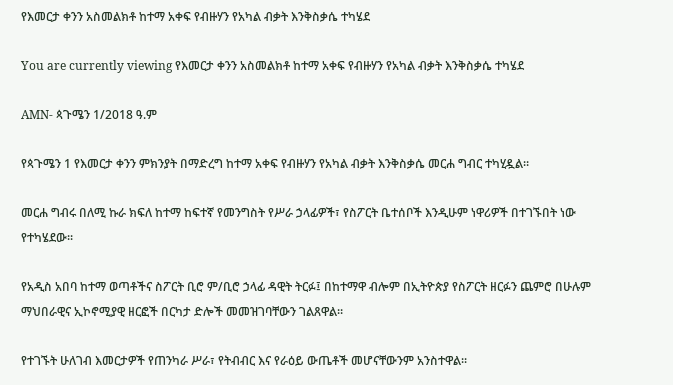የእመርታ ቀንን አስመልክቶ ከተማ አቀፍ የብዙሃን የአካል ብቃት እንቅስቃሴ ተካሄደ

You are currently viewing የእመርታ ቀንን አስመልክቶ ከተማ አቀፍ የብዙሃን የአካል ብቃት እንቅስቃሴ ተካሄደ

AMN- ጳጉሜን 1/2018 ዓ.ም

የጳጉሜን 1 የእመርታ ቀንን ምክንያት በማድረግ ከተማ አቀፍ የብዙሃን የአካል ብቃት እንቅስቃሴ መርሐ ግብር ተካሂዷል።

መርሐ ግብሩ በለሚ ኩራ ክፍለ ከተማ ከፍተኛ የመንግስት የሥራ ኃላፊዎች፣ የስፖርት ቤተሰቦች እንዲሁም ነዋሪዎች በተገኙበት ነው የተካሄደው፡፡

የአዲስ አበባ ከተማ ወጣቶችና ስፖርት ቢሮ ም/ቢሮ ኃላፊ ዳዊት ትርፉ፤ በከተማዋ ብሎም በኢትዮጵያ የስፖርት ዘርፉን ጨምሮ በሁሉም ማህበራዊና ኢኮኖሚያዊ ዘርፎች በርካታ ድሎች መመዝገባቸውን ገልጸዋል።

የተገኙት ሁለገብ እመርታዎች የጠንካራ ሥራ፣ የትብብር እና የራዕይ ውጤቶች መሆናቸውንም አንስተዋል፡፡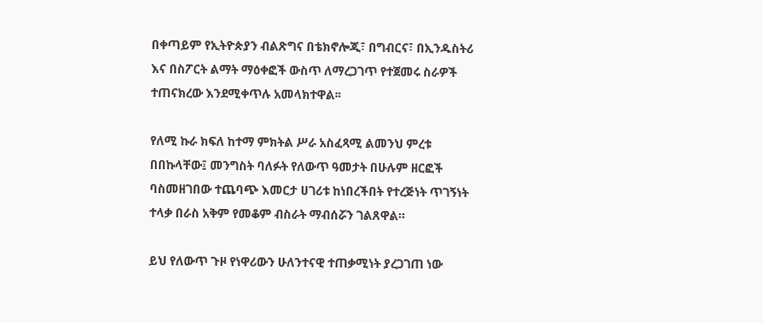በቀጣይም የኢትዮጵያን ብልጽግና በቴክኖሎጂ፣ በግብርና፣ በኢንዱስትሪ እና በስፖርት ልማት ማዕቀፎች ውስጥ ለማረጋገጥ የተጀመሩ ስራዎች ተጠናክረው እንደሚቀጥሉ አመላክተዋል፡፡

የለሚ ኩራ ክፍለ ከተማ ምክትል ሥራ አስፈጻሚ ልመንህ ምረቱ በበኩላቸው፤ መንግስት ባለፉት የለውጥ ዓመታት በሁሉም ዘርፎች ባስመዘገበው ተጨባጭ እመርታ ሀገሪቱ ከነበረችበት የተረጅነት ጥገኝነት ተላቃ በራስ አቅም የመቆም ብስራት ማብሰሯን ገልጸዋል።

ይህ የለውጥ ጉዞ የነዋሪውን ሁለንተናዊ ተጠቃሚነት ያረጋገጠ ነው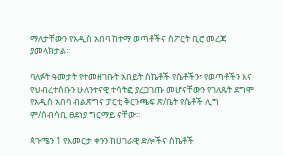ማለታቸውን የአዲስ አበባ ከተማ ወጣቶችና ስፖርት ቢሮ መረጃ ያመላክታል፡፡

ባለፉት ዓመታት የተመዘገቡት አበይት ስኬቶች የሴቶችን፣ የወጣቶችን እና የህብረተሰቡን ሁለንተናዊ ተሳትፎ ያረጋገጡ መሆናቸውን የገለጹት ደግሞ የአዲስ አበባ ብልጽግና ፓርቲ ቅርንጫፍ ጽ/ቤት የሴቶች ሊግ ም/ሰብሳቢ ፀደነያ ግርማይ ናቸው፡፡

ጳጉሜን 1 የእመርታ ቀንን ከሀገራዊ ድሎችና ስኬቶች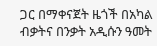ጋር በማቀናጀት ዜጎች በአካል ብቃትና በንቃት አዲሱን ዓመት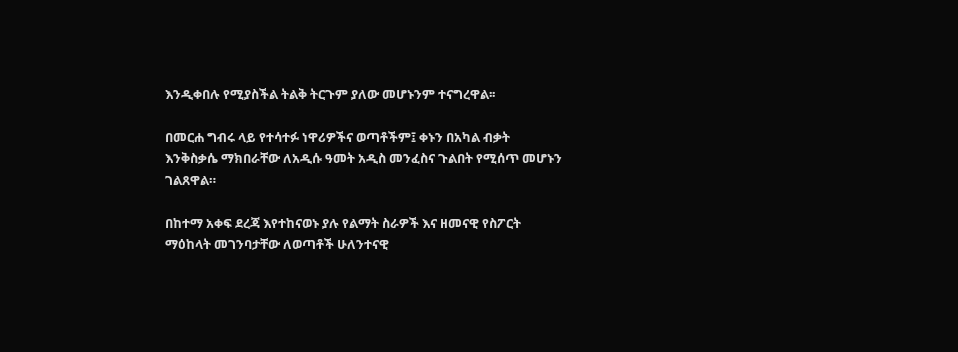እንዲቀበሉ የሚያስችል ትልቅ ትርጉም ያለው መሆኑንም ተናግረዋል፡፡

በመርሐ ግብሩ ላይ የተሳተፉ ነዋሪዎችና ወጣቶችም፤ ቀኑን በአካል ብቃት እንቅስቃሴ ማክበራቸው ለአዲሱ ዓመት አዲስ መንፈስና ጉልበት የሚሰጥ መሆኑን ገልጸዋል።

በከተማ አቀፍ ደረጃ እየተከናወኑ ያሉ የልማት ስራዎች እና ዘመናዊ የስፖርት ማዕከላት መገንባታቸው ለወጣቶች ሁለንተናዊ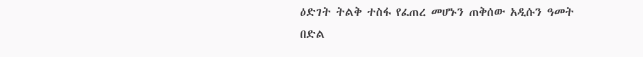ዕድገት ትልቅ ተስፋ የፈጠረ መሆኑን ጠቅሰው አዲሱን ዓመት በድል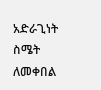አድራጊነት ስሜት ለመቀበል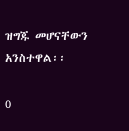ዝግጁ መሆናቸውን አንስተዋል፡፡

0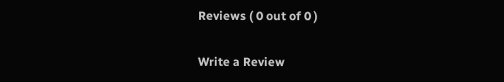Reviews ( 0 out of 0 )

Write a Review